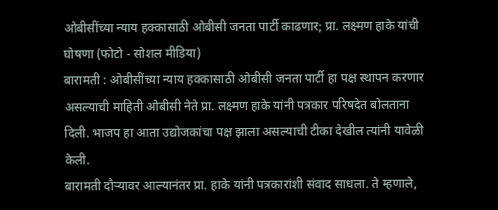ओबीसींच्या न्याय हक्कासाठी ओबीसी जनता पार्टी काढणार; प्रा. लक्ष्मण हाके यांची घोषणा (फोटो - सोशल मीडिया)
बारामती : ओबीसींच्या न्याय हक्कासाठी ओबीसी जनता पार्टी हा पक्ष स्थापन करणार असल्याची माहिती ओबीसी नेते प्रा. लक्ष्मण हाके यांनी पत्रकार परिषदेत बोलताना दिली. भाजप हा आता उद्योजकांचा पक्ष झाला असल्याची टीका देखील त्यांनी यावेळी केली.
बारामती दौऱ्यावर आल्यानंतर प्रा. हाके यांनी पत्रकारांशी संवाद साधला. ते म्हणाले,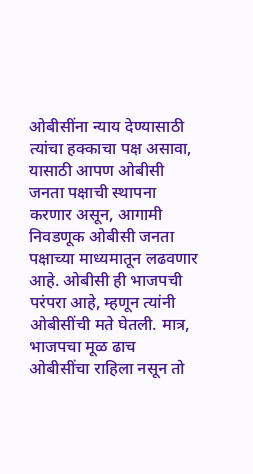ओबीसींना न्याय देण्यासाठी त्यांचा हक्काचा पक्ष असावा, यासाठी आपण ओबीसी जनता पक्षाची स्थापना करणार असून, आगामी निवडणूक ओबीसी जनता पक्षाच्या माध्यमातून लढवणार आहे. ओबीसी ही भाजपची परंपरा आहे, म्हणून त्यांनी ओबीसींची मते घेतली. मात्र, भाजपचा मूळ ढाच ओबीसींचा राहिला नसून तो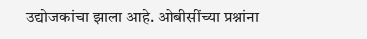उद्योजकांचा झाला आहे. ओबीसींच्या प्रश्नांना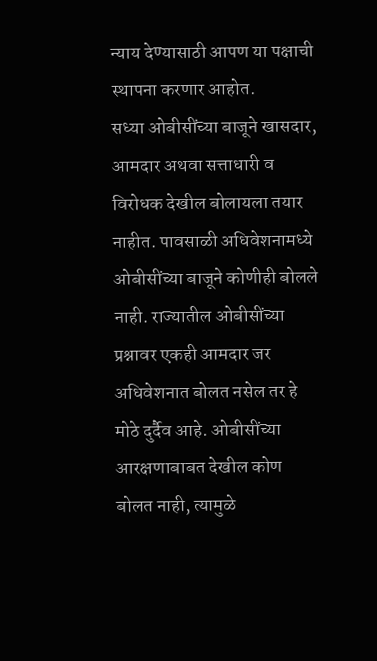न्याय देण्यासाठी आपण या पक्षाची स्थापना करणार आहोत.
सध्या ओबीसींच्या बाजूने खासदार, आमदार अथवा सत्ताधारी व विरोधक देखील बोलायला तयार नाहीत. पावसाळी अधिवेशनामध्ये ओबीसींच्या बाजूने कोणीही बोलले नाही. राज्यातील ओबीसींच्या प्रश्नावर एकही आमदार जर अधिवेशनात बोलत नसेल तर हे मोठे दुर्दैव आहे. ओबीसींच्या आरक्षणाबाबत देखील कोण बोलत नाही, त्यामुळे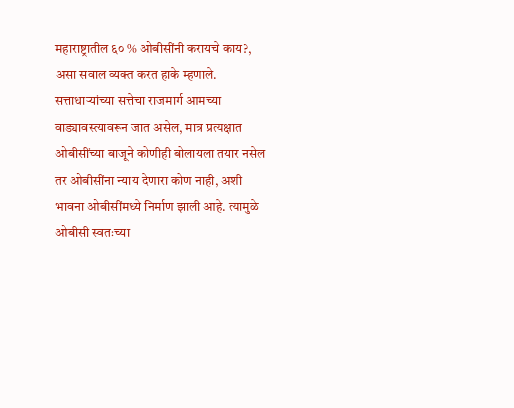महाराष्ट्रातील ६० % ओबीसींनी करायचे काय?, असा सवाल व्यक्त करत हाके म्हणाले.
सत्ताधाऱ्यांच्या सत्तेचा राजमार्ग आमच्या वाड्यावस्त्यावरून जात असेल, मात्र प्रत्यक्षात ओबीसींच्या बाजूने कोणीही बोलायला तयार नसेल तर ओबीसींना न्याय देणारा कोण नाही, अशी भावना ओबीसींमध्ये निर्माण झाली आहे. त्यामुळे ओबीसी स्वतःच्या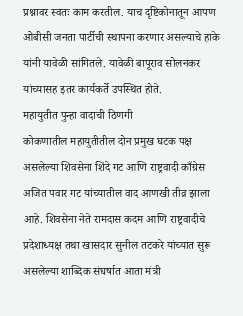प्रश्नावर स्वतः काम करतील. याच दृष्टिकोनातून आपण ओबीसी जनता पार्टीची स्थापना करणार असल्याचे हाके यांनी यावेळी सांगितले. यावेळी बापूराव सोलनकर यांच्यासह इतर कार्यकर्ते उपस्थित होते.
महायुतीत पुन्हा वादाची ठिणगी
कोकणातील महायुतीतील दोन प्रमुख घटक पक्ष असलेल्या शिवसेना शिंदे गट आणि राष्ट्रवादी काँग्रेस अजित पवार गट यांच्यातील वाद आणखी तीव्र झाला आहे. शिवसेना नेते रामदास कदम आणि राष्ट्रवादीचे प्रदेशाध्यक्ष तथा खासदार सुनील तटकरे यांच्यात सुरू असलेल्या शाब्दिक संघर्षात आता मंत्री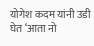योगेश कदम यांनी उडी घेत ‘आता नो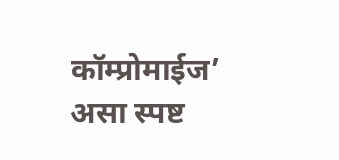कॉम्प्रोमाईज’ असा स्पष्ट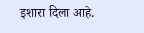इशारा दिला आहे.